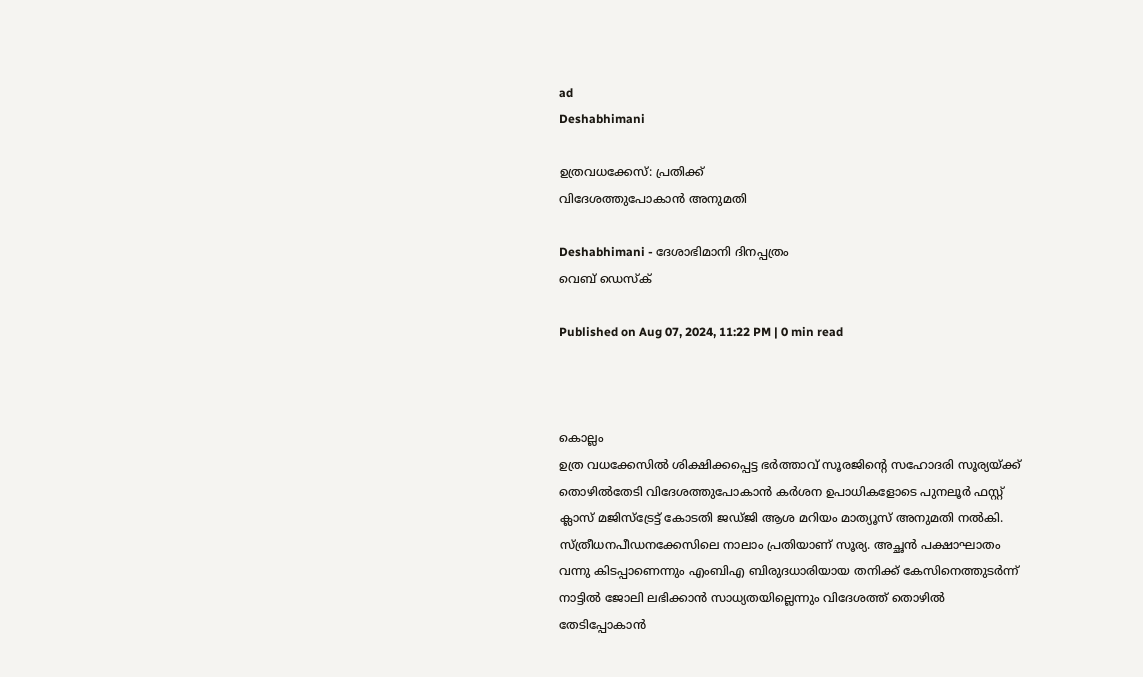ad
Deshabhimani

ഉത്രവധക്കേസ്‌: പ്രതിക്ക്‌
വിദേശത്തുപോകാൻ അനുമതി

Deshabhimani - ദേശാഭിമാനി ദിനപ്പത്രം
വെബ് ഡെസ്ക്

Published on Aug 07, 2024, 11:22 PM | 0 min read



കൊല്ലം
ഉത്ര വധക്കേസിൽ ശിക്ഷിക്കപ്പെട്ട ഭർത്താവ്‌ സൂരജിന്റെ സഹോദരി സൂര്യയ്ക്ക് തൊഴിൽതേടി വിദേശത്തുപോകാൻ കർശന ഉപാധികളോടെ പുനലൂർ ഫസ്റ്റ് ക്ലാസ് മജിസ്ട്രേട്ട് കോടതി ജഡ്‌ജി ആശ മറിയം മാത്യൂസ് അനുമതി നൽകി.  സ്ത്രീധനപീഡനക്കേസിലെ നാലാം പ്രതിയാണ്‌ സൂര്യ. അച്ഛൻ പക്ഷാഘാതം വന്നു കിടപ്പാണെന്നും എംബിഎ ബിരുദധാരിയായ തനിക്ക് കേസിനെത്തുടർന്ന് നാട്ടിൽ ജോലി ലഭിക്കാൻ സാധ്യതയില്ലെന്നും വിദേശത്ത്‌ തൊഴിൽ തേടിപ്പോകാൻ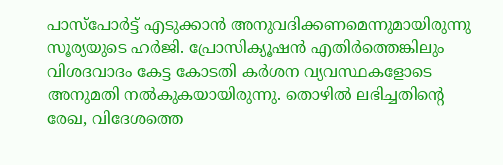പാസ്പോർട്ട് എടുക്കാൻ അനുവദിക്കണമെന്നുമായിരുന്നു സൂര്യയുടെ ഹർജി. പ്രോസിക്യൂഷൻ എതിർത്തെങ്കിലും വിശദവാദം കേട്ട കോടതി കർശന വ്യവസ്ഥകളോടെ അനുമതി നൽകുകയായിരുന്നു. തൊഴിൽ ലഭിച്ചതിന്റെ രേഖ, വിദേശത്തെ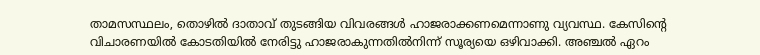താമസസ്ഥലം, തൊഴിൽ ദാതാവ് തുടങ്ങിയ വിവരങ്ങൾ ഹാജരാക്കണമെന്നാണു വ്യവസ്ഥ. കേസിന്റെ വിചാരണയിൽ കോടതിയിൽ നേരിട്ടു ഹാജരാകുന്നതിൽനിന്ന്‌ സൂര്യയെ ഒഴിവാക്കി. അഞ്ചൽ ഏറം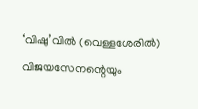‘വിഷു’വിൽ (വെള്ളശേരിൽ) വിജയസേനന്റെയും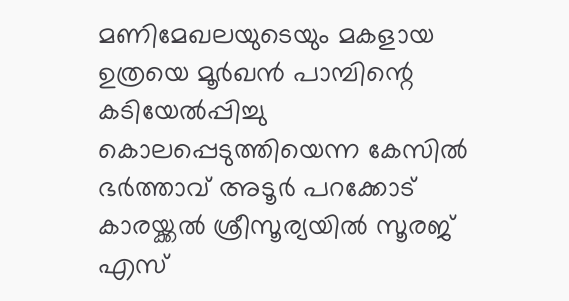മണിമേഖലയുടെയും മകളായ ഉത്രയെ മൂർഖൻ പാമ്പിന്റെ കടിയേൽപ്പിച്ചു കൊലപ്പെടുത്തിയെന്ന കേസിൽ ഭർത്താവ് അടൂർ പറക്കോട് കാരയ്ക്കൽ ശ്രീസൂര്യയിൽ സൂരജ് എസ്‌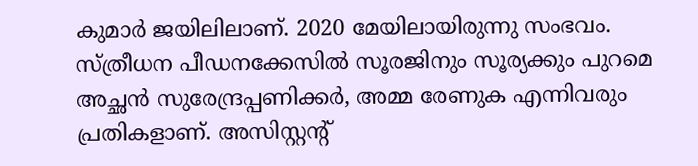കുമാർ ജയിലിലാണ്‌. 2020 മേയിലായിരുന്നു സംഭവം. സ്ത്രീധന പീഡനക്കേസിൽ സൂരജിനും സൂര്യക്കും പുറമെ അച്ഛൻ സുരേന്ദ്രപ്പണിക്കർ, അമ്മ രേണുക എന്നിവരും പ്രതികളാണ്‌. അസിസ്റ്റന്റ്‌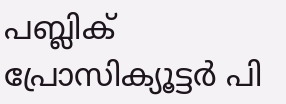പബ്ലിക്‌ പ്രോസിക്യൂട്ടർ പി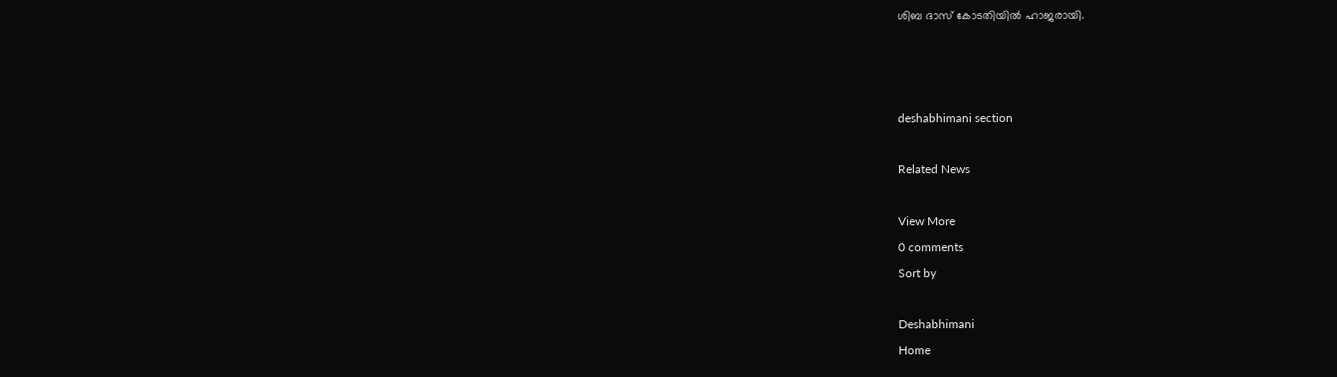ശിബ ദാസ് കോടതിയിൽ ഹാജരായി.



deshabhimani section

Related News

View More
0 comments
Sort by

Deshabhimani
Home